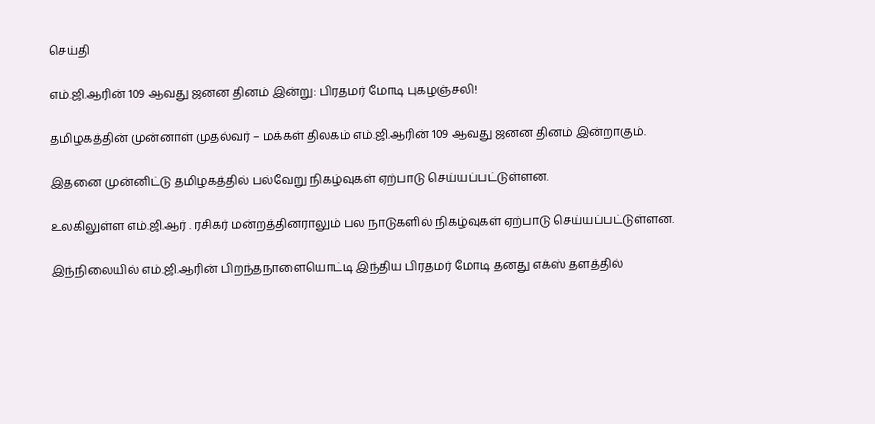செய்தி

எம்.ஜி.ஆரின் 109 ஆவது ஜனன தினம் இன்று: பிரதமர் மோடி புகழஞ்சலி!

தமிழகத்தின் முன்னாள் முதல்வர் – மக்கள் திலகம் எம்.ஜி.ஆரின் 109 ஆவது ஜனன தினம் இன்றாகும்.

இதனை முன்னிட்டு தமிழகத்தில் பல்வேறு நிகழ்வுகள் ஏற்பாடு செய்யப்பட்டுள்ளன.

உலகிலுள்ள எம்.ஜி.ஆர் . ரசிகர் மன்றத்தினராலும் பல நாடுகளில் நிகழ்வுகள் ஏற்பாடு செய்யப்பட்டுள்ளன.

இந்நிலையில் எம்.ஜி.ஆரின் பிறந்தநாளையொட்டி இந்திய பிரதமர் மோடி தனது எக்ஸ் தளத்தில்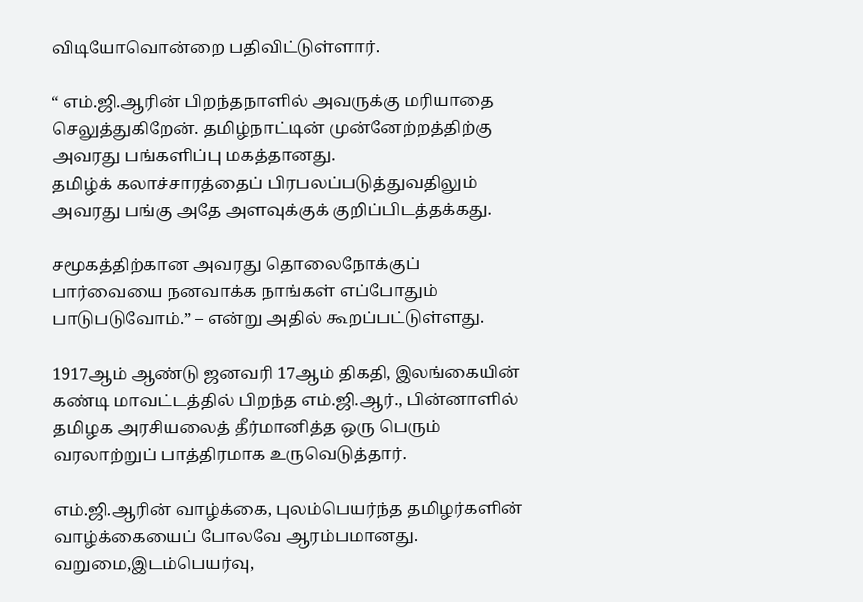விடியோவொன்றை பதிவிட்டுள்ளார்.

“ எம்.ஜி.ஆரின் பிறந்தநாளில் அவருக்கு மரியாதை செலுத்துகிறேன். தமிழ்நாட்டின் முன்னேற்றத்திற்கு அவரது பங்களிப்பு மகத்தானது.
தமிழ்க் கலாச்சாரத்தைப் பிரபலப்படுத்துவதிலும் அவரது பங்கு அதே அளவுக்குக் குறிப்பிடத்தக்கது.

சமூகத்திற்கான அவரது தொலைநோக்குப் பார்வையை நனவாக்க நாங்கள் எப்போதும் பாடுபடுவோம்.” – என்று அதில் கூறப்பட்டுள்ளது.

1917ஆம் ஆண்டு ஜனவரி 17ஆம் திகதி, இலங்கையின் கண்டி மாவட்டத்தில் பிறந்த எம்.ஜி.ஆர்., பின்னாளில் தமிழக அரசியலைத் தீர்மானித்த ஒரு பெரும் வரலாற்றுப் பாத்திரமாக உருவெடுத்தார்.

எம்.ஜி.ஆரின் வாழ்க்கை, புலம்பெயர்ந்த தமிழர்களின் வாழ்க்கையைப் போலவே ஆரம்பமானது. வறுமை,இடம்பெயர்வு,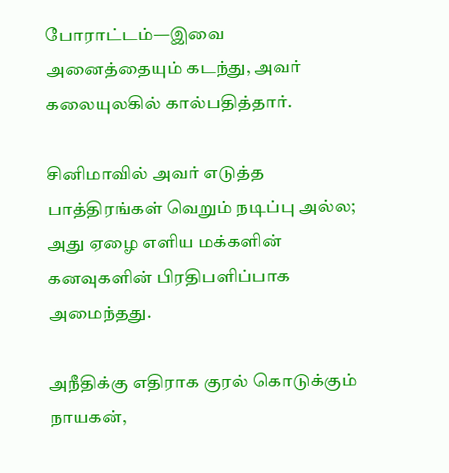போராட்டம்—இவை அனைத்தையும் கடந்து, அவர் கலையுலகில் கால்பதித்தார்.

சினிமாவில் அவர் எடுத்த பாத்திரங்கள் வெறும் நடிப்பு அல்ல; அது ஏழை எளிய மக்களின் கனவுகளின் பிரதிபளிப்பாக அமைந்தது.

அநீதிக்கு எதிராக குரல் கொடுக்கும் நாயகன்,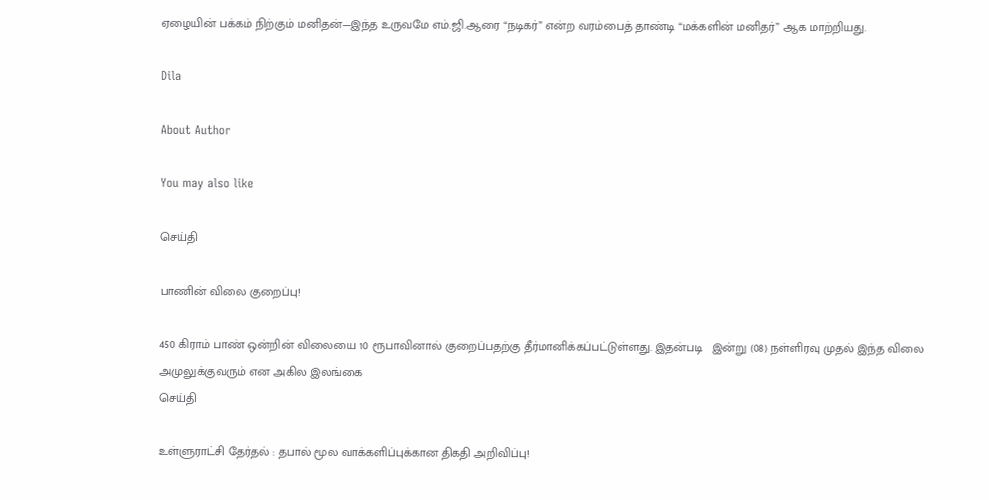ஏழையின் பக்கம் நிற்கும் மனிதன்—இந்த உருவமே எம்.ஜி.ஆரை “நடிகர்” என்ற வரம்பைத் தாண்டி “மக்களின் மனிதர்” ஆக மாற்றியது.

Dila

About Author

You may also like

செய்தி

பாணின் விலை குறைப்பு!

450 கிராம் பாண் ஒன்றின் விலையை 10 ரூபாவினால் குறைப்பதற்கு தீர்மானிக்கப்பட்டுள்ளது. இதன்படி   இன்று (08) நள்ளிரவு முதல் இந்த விலை அமுலுக்குவரும் என அகில இலங்கை
செய்தி

உள்ளுராட்சி தேர்தல் : தபால் மூல வாக்களிப்புக்கான திகதி அறிவிப்பு!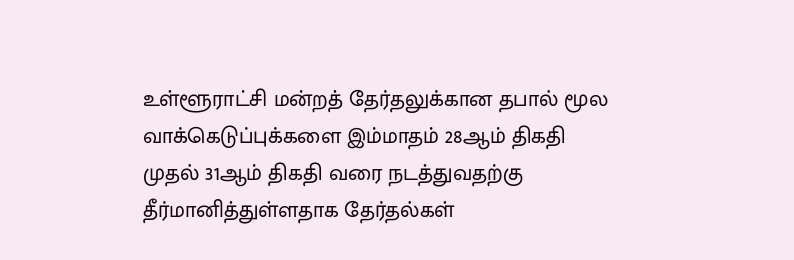உள்ளூராட்சி மன்றத் தேர்தலுக்கான தபால் மூல வாக்கெடுப்புக்களை இம்மாதம் 28ஆம் திகதி முதல் 31ஆம் திகதி வரை நடத்துவதற்கு தீர்மானித்துள்ளதாக தேர்தல்கள்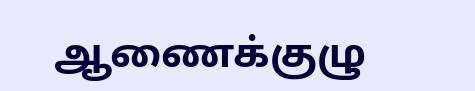ஆணைக்குழு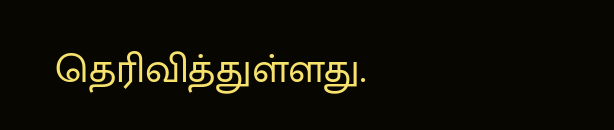தெரிவித்துள்ளது.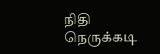நிதி நெருக்கடி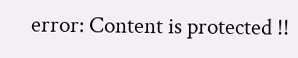error: Content is protected !!